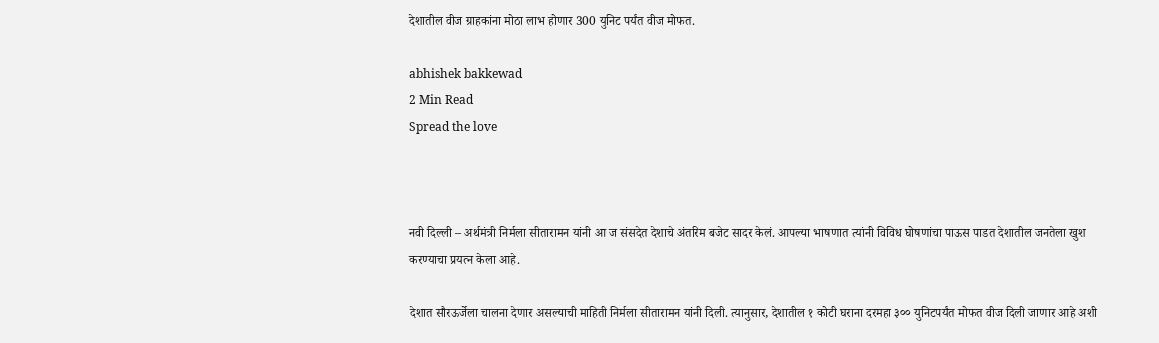देशातील वीज ग्राहकांना मोठा लाभ होणार 300 युनिट पर्यंत वीज मोफत.

abhishek bakkewad
2 Min Read
Spread the love



नवी दिल्ली – अर्थमंत्री निर्मला सीतारामन यांनी आ ज संसदेत देशाचे अंतरिम बजेट सादर केलं. आपल्या भाषणात त्यांनी विविध घोषणांचा पाऊस पाडत देशातील जनतेला खुश करण्याचा प्रयत्न केला आहे.

देशात सौरऊर्जेला चालना देणार असल्याची माहिती निर्मला सीतारामन यांनी दिली. त्यानुसार, देशातील १ कोटी घराना दरमहा ३०० युनिटपर्यंत मोफत वीज दिली जाणार आहे अशी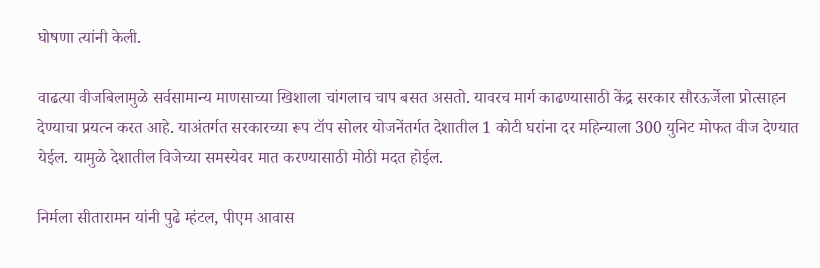घोषणा त्यांनी केली.

वाढत्या वीजबिलामुळे सर्वसामान्य माणसाच्या खिशाला चांगलाच चाप बसत असतो. यावरच मार्ग काढण्यासाठी केंद्र सरकार सौरऊर्जेला प्रोत्साहन देण्याचा प्रयत्न करत आहे. याअंतर्गत सरकारच्या रूप टॉप सोलर योजनेंतर्गत देशातील 1 कोटी घरांना दर महिन्याला 300 युनिट मोफत वीज देण्यात येईल. यामुळे देशातील विजेच्या समस्येवर मात करण्यासाठी मोठी मदत होईल.

निर्मला सीतारामन यांनी पुढे म्हंटल, पीएम आवास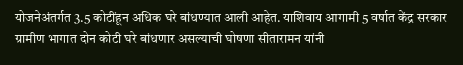योजनेअंतर्गत 3.5 कोटींहून अधिक घरे बांधण्यात आली आहेत. याशिवाय आगामी 5 वर्षात केंद्र सरकार ग्रामीण भागात दोन कोटी घरे बांधणार असल्याची घोषणा सीतारामन यांनी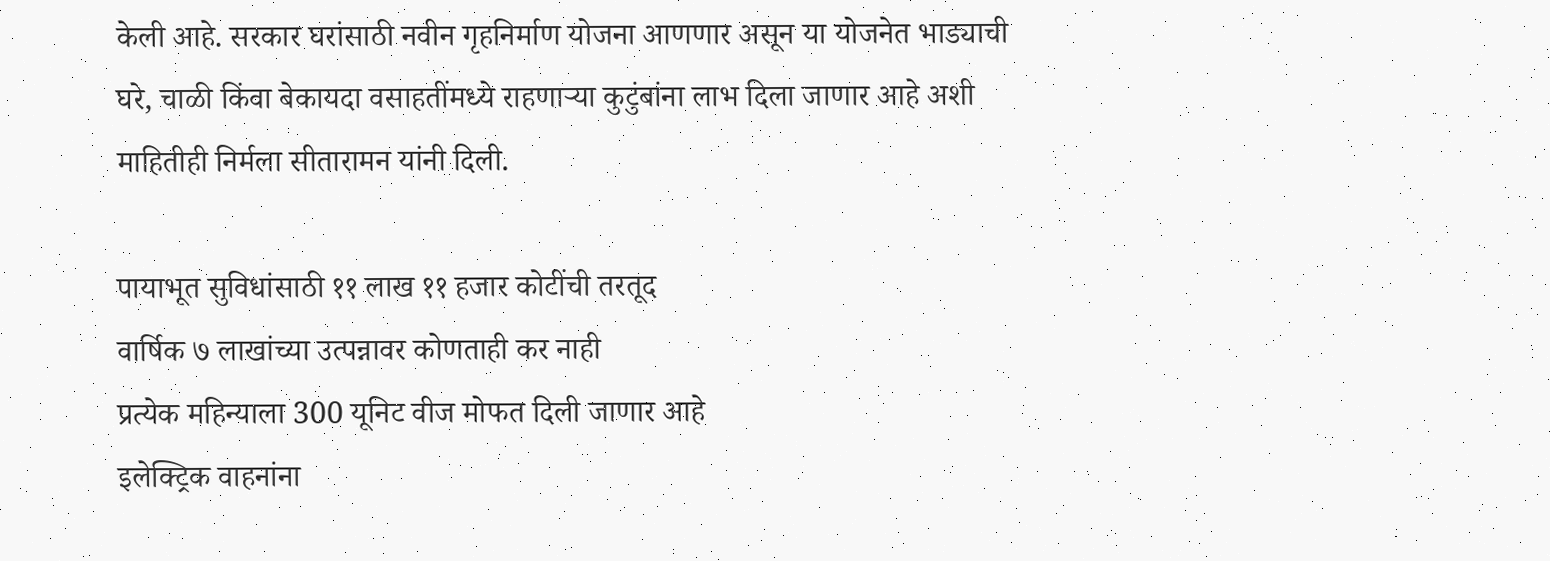केली आहे. सरकार घरांसाठी नवीन गृहनिर्माण योजना आणणार असून या योजनेत भाड्याची घरे, चाळी किंवा बेकायदा वसाहतींमध्ये राहणाऱ्या कुटुंबांना लाभ दिला जाणार आहे अशी माहितीही निर्मला सीतारामन यांनी दिली.

पायाभूत सुविधांसाठी ११ लाख ११ हजार कोटींची तरतूद
वार्षिक ७ लाखांच्या उत्पन्नावर कोणताही कर नाही
प्रत्येक महिन्याला 300 यूनिट वीज मोफत दिली जाणार आहे
इलेक्ट्रिक वाहनांना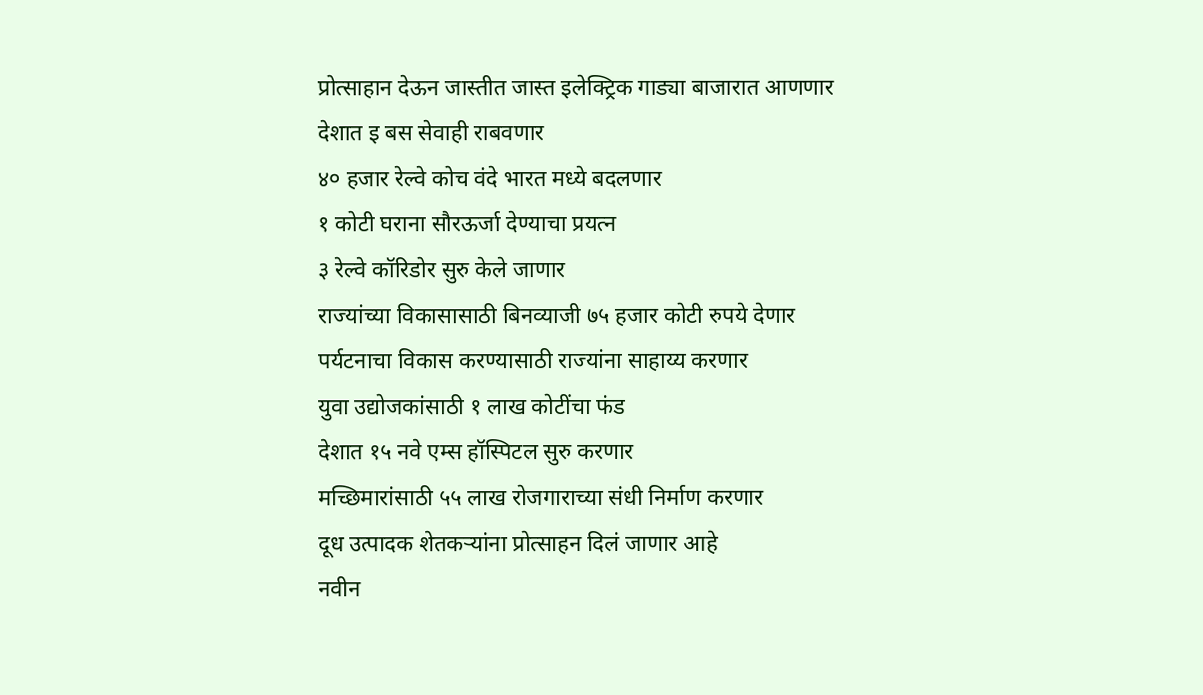प्रोत्साहान देऊन जास्तीत जास्त इलेक्ट्रिक गाड्या बाजारात आणणार
देशात इ बस सेवाही राबवणार
४० हजार रेल्वे कोच वंदे भारत मध्ये बदलणार
१ कोटी घराना सौरऊर्जा देण्याचा प्रयत्न
३ रेल्वे कॉरिडोर सुरु केले जाणार
राज्यांच्या विकासासाठी बिनव्याजी ७५ हजार कोटी रुपये देणार
पर्यटनाचा विकास करण्यासाठी राज्यांना साहाय्य करणार
युवा उद्योजकांसाठी १ लाख कोटींचा फंड
देशात १५ नवे एम्स हॉस्पिटल सुरु करणार
मच्छिमारांसाठी ५५ लाख रोजगाराच्या संधी निर्माण करणार
दूध उत्पादक शेतकऱ्यांना प्रोत्साहन दिलं जाणार आहे
नवीन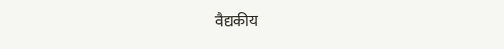वैद्यकीय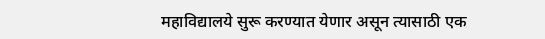महाविद्यालये सुरू करण्यात येणार असून त्यासाठी एक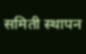समिती स्थापन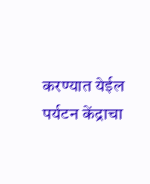करण्यात येईल
पर्यटन केंद्राचा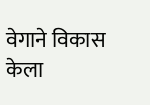वेगाने विकास केला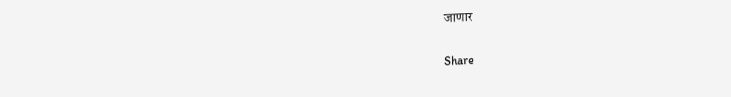जाणार

Share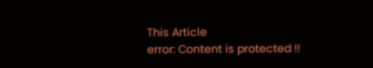This Article
error: Content is protected !!